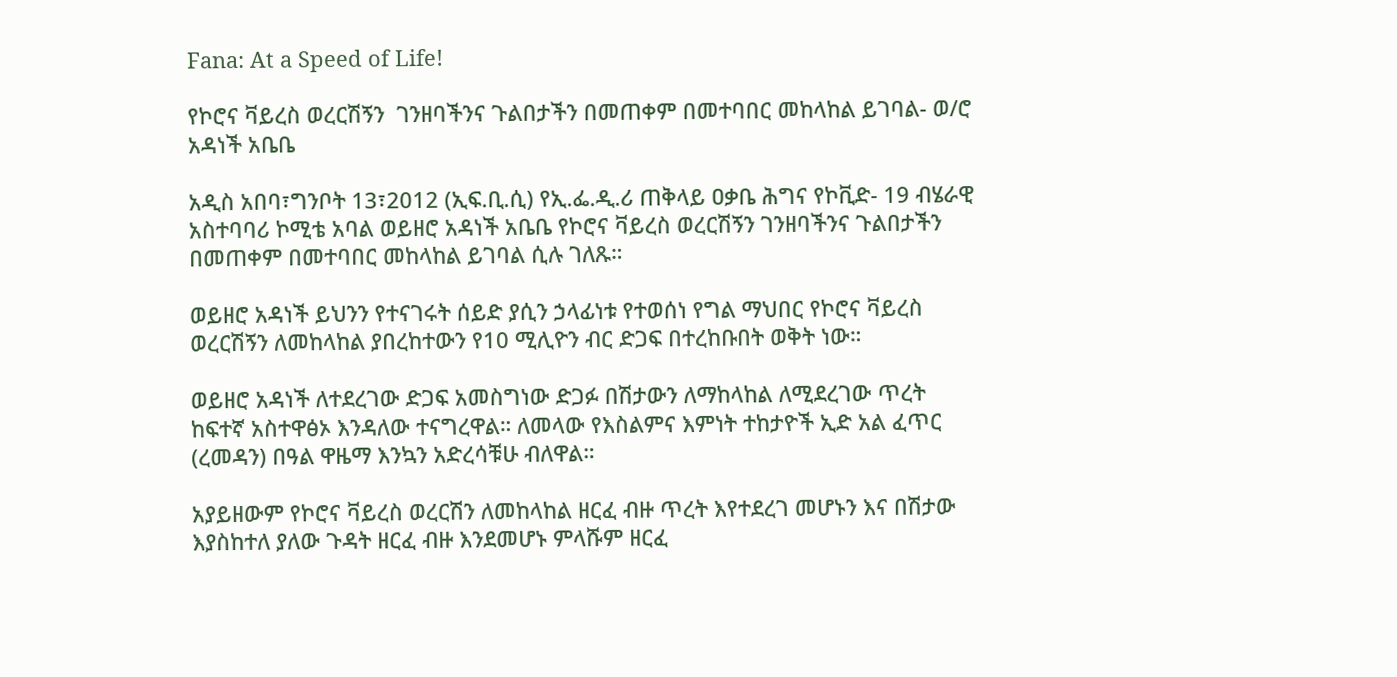Fana: At a Speed of Life!

የኮሮና ቫይረስ ወረርሽኝን  ገንዘባችንና ጉልበታችን በመጠቀም በመተባበር መከላከል ይገባል- ወ/ሮ አዳነች አቤቤ

አዲስ አበባ፣ግንቦት 13፣2012 (ኢፍ.ቢ.ሲ) የኢ.ፌ.ዲ.ሪ ጠቅላይ ዐቃቤ ሕግና የኮቪድ- 19 ብሄራዊ አስተባባሪ ኮሚቴ አባል ወይዘሮ አዳነች አቤቤ የኮሮና ቫይረስ ወረርሽኝን ገንዘባችንና ጉልበታችን በመጠቀም በመተባበር መከላከል ይገባል ሲሉ ገለጹ።

ወይዘሮ አዳነች ይህንን የተናገሩት ሰይድ ያሲን ኃላፊነቱ የተወሰነ የግል ማህበር የኮሮና ቫይረስ ወረርሽኝን ለመከላከል ያበረከተውን የ10 ሚሊዮን ብር ድጋፍ በተረከቡበት ወቅት ነው።

ወይዘሮ አዳነች ለተደረገው ድጋፍ አመስግነው ድጋፉ በሽታውን ለማከላከል ለሚደረገው ጥረት ከፍተኛ አስተዋፅኦ እንዳለው ተናግረዋል። ለመላው የእስልምና እምነት ተከታዮች ኢድ አል ፈጥር (ረመዳን) በዓል ዋዜማ እንኳን አድረሳቹሁ ብለዋል።

አያይዘውም የኮሮና ቫይረስ ወረርሽን ለመከላከል ዘርፈ ብዙ ጥረት እየተደረገ መሆኑን እና በሽታው እያስከተለ ያለው ጉዳት ዘርፈ ብዙ እንደመሆኑ ምላሹም ዘርፈ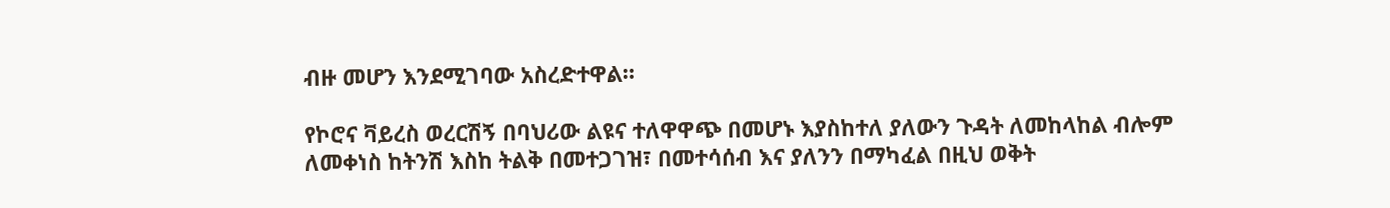ብዙ መሆን እንደሚገባው አስረድተዋል።

የኮሮና ቫይረስ ወረርሽኝ በባህሪው ልዩና ተለዋዋጭ በመሆኑ እያስከተለ ያለውን ጉዳት ለመከላከል ብሎም ለመቀነስ ከትንሽ እስከ ትልቅ በመተጋገዝ፣ በመተሳሰብ እና ያለንን በማካፈል በዚህ ወቅት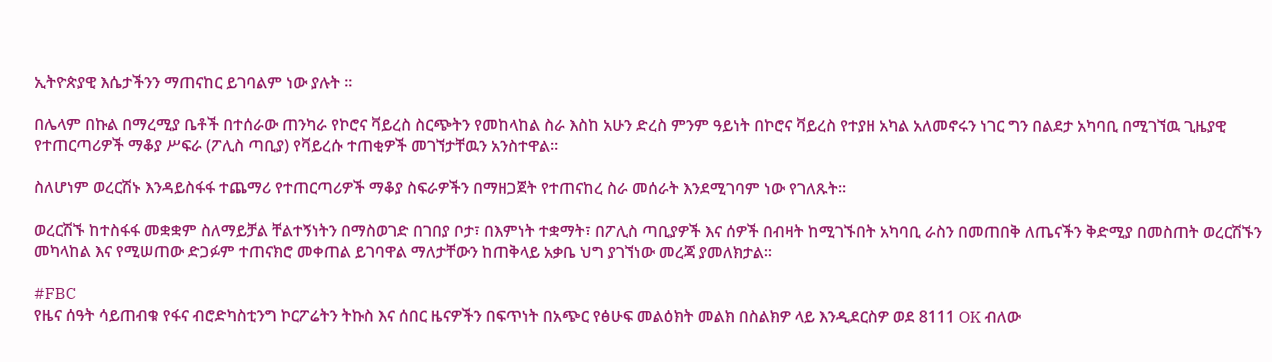ኢትዮጵያዊ እሴታችንን ማጠናከር ይገባልም ነው ያሉት ።

በሌላም በኩል በማረሚያ ቤቶች በተሰራው ጠንካራ የኮሮና ቫይረስ ስርጭትን የመከላከል ስራ እስከ አሁን ድረስ ምንም ዓይነት በኮሮና ቫይረስ የተያዘ አካል አለመኖሩን ነገር ግን በልደታ አካባቢ በሚገኘዉ ጊዜያዊ የተጠርጣሪዎች ማቆያ ሥፍራ (ፖሊስ ጣቢያ) የቫይረሱ ተጠቂዎች መገኘታቸዉን አንስተዋል።

ስለሆነም ወረርሽኑ እንዳይስፋፋ ተጨማሪ የተጠርጣሪዎች ማቆያ ስፍራዎችን በማዘጋጀት የተጠናከረ ስራ መሰራት እንደሚገባም ነው የገለጹት።

ወረርሽኙ ከተስፋፋ መቋቋም ስለማይቻል ቸልተኝነትን በማስወገድ በገበያ ቦታ፣ በእምነት ተቋማት፣ በፖሊስ ጣቢያዎች እና ሰዎች በብዛት ከሚገኙበት አካባቢ ራስን በመጠበቅ ለጤናችን ቅድሚያ በመስጠት ወረርሽኙን መካላከል እና የሚሠጠው ድጋፉም ተጠናክሮ መቀጠል ይገባዋል ማለታቸውን ከጠቅላይ አቃቤ ህግ ያገኘነው መረጃ ያመለክታል።

#FBC
የዜና ሰዓት ሳይጠብቁ የፋና ብሮድካስቲንግ ኮርፖሬትን ትኩስ እና ሰበር ዜናዎችን በፍጥነት በአጭር የፅሁፍ መልዕክት መልክ በስልክዎ ላይ እንዲደርስዎ ወደ 8111 OK ብለው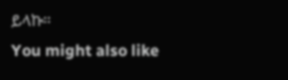ይላኩ።
You might also like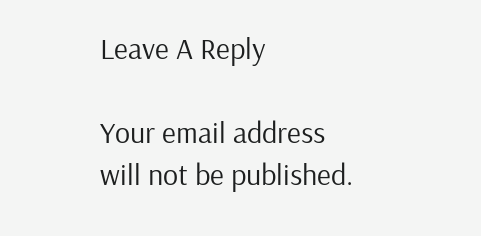Leave A Reply

Your email address will not be published.